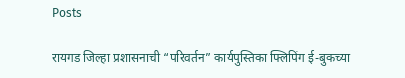Posts

रायगड जिल्हा प्रशासनाची “परिवर्तन” कार्यपुस्तिका फ्लिपिंग ई-बुकच्या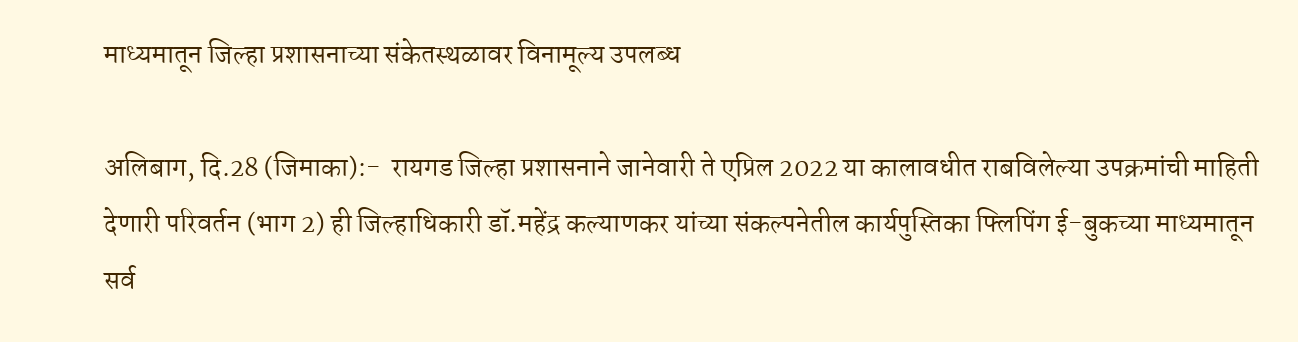माध्यमातून जिल्हा प्रशासनाच्या संकेतस्थळावर विनामूल्य उपलब्ध

अलिबाग, दि.28 (जिमाका):-  रायगड जिल्हा प्रशासनाने जानेवारी ते एप्रिल 2022 या कालावधीत राबविलेल्या उपक्रमांची माहिती देणारी परिवर्तन (भाग 2) ही जिल्हाधिकारी डॉ.महेंद्र कल्याणकर यांच्या संकल्पनेतील कार्यपुस्तिका फ्लिपिंग ई-बुकच्या माध्यमातून सर्व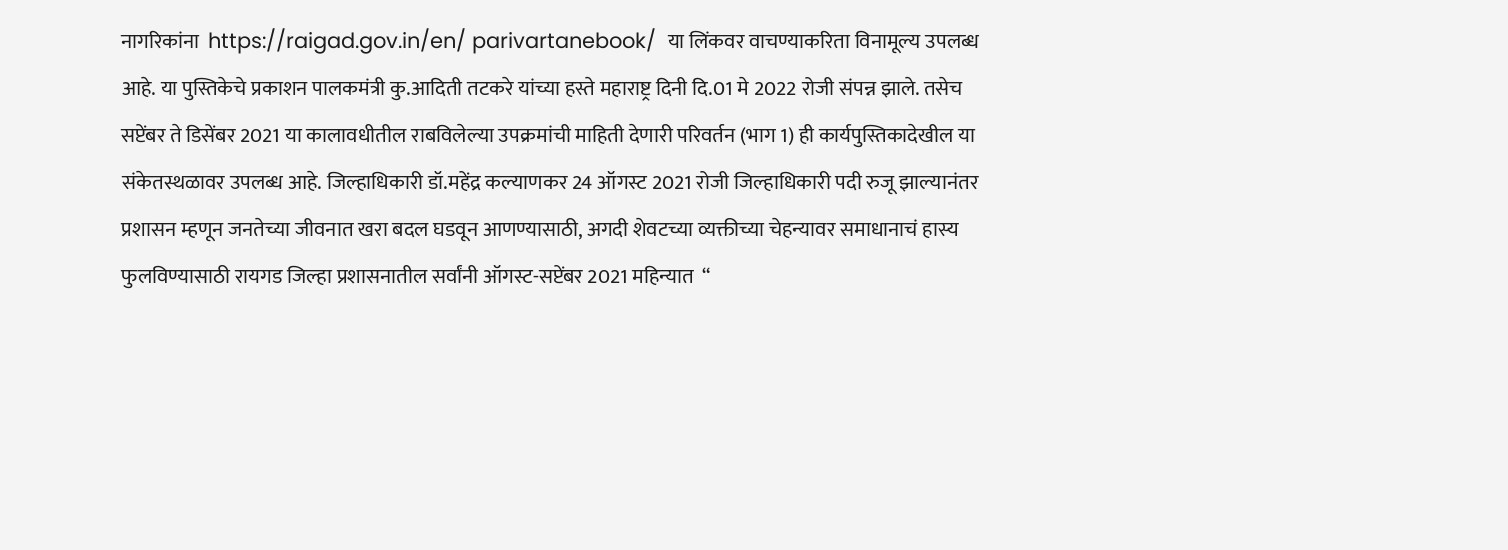नागरिकांना  https://raigad.gov.in/en/ parivartanebook/  या लिंकवर वाचण्याकरिता विनामूल्य उपलब्ध आहे. या पुस्तिकेचे प्रकाशन पालकमंत्री कु.आदिती तटकरे यांच्या हस्ते महाराष्ट्र दिनी दि.01 मे 2022 रोजी संपन्न झाले. तसेच सप्टेंबर ते डिसेंबर 2021 या कालावधीतील राबविलेल्या उपक्रमांची माहिती देणारी परिवर्तन (भाग 1) ही कार्यपुस्तिकादेखील या संकेतस्थळावर उपलब्ध आहे. जिल्हाधिकारी डॉ.महेंद्र कल्याणकर 24 ऑगस्ट 2021 रोजी जिल्हाधिकारी पदी रुजू झाल्यानंतर प्रशासन म्हणून जनतेच्या जीवनात खरा बदल घडवून आणण्यासाठी, अगदी शेवटच्या व्यक्तीच्या चेहन्यावर समाधानाचं हास्य फुलविण्यासाठी रायगड जिल्हा प्रशासनातील सर्वांनी ऑगस्ट-सप्टेंबर 2021 महिन्यात  “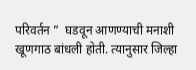परिवर्तन ”  घडवून आणण्याची मनाशी खूणगाठ बांधली होती. त्यानुसार जिल्हा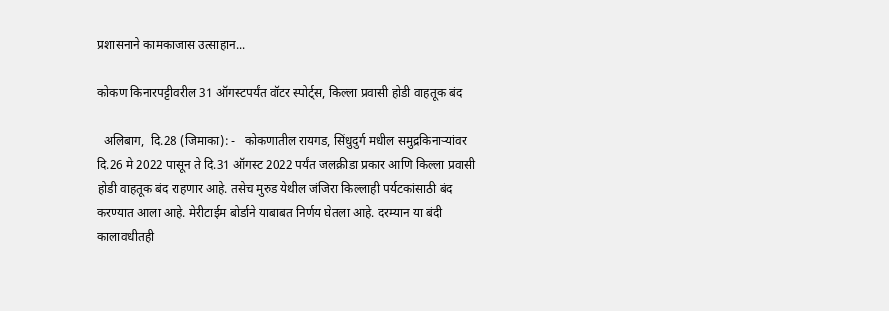प्रशासनाने कामकाजास उत्साहान...

कोकण किनारपट्टीवरील 31 ऑगस्टपर्यंत वॉटर स्पोर्ट्स, किल्ला प्रवासी होडी वाहतूक बंद

  अलिबाग,  दि.28 (जिमाका): -   कोकणातील रायगड, सिंधुदुर्ग मधील समुद्रकिनाऱ्यांवर दि.26 मे 2022 पासून ते दि.31 ऑगस्ट 2022 पर्यंत जलक्रीडा प्रकार आणि किल्ला प्रवासी होडी वाहतूक बंद राहणार आहे. तसेच मुरुड येथील जंजिरा किल्लाही पर्यटकांसाठी बंद करण्यात आला आहे. मेरीटाईम बोर्डाने याबाबत निर्णय घेतला आहे. दरम्यान या बंदी कालावधीतही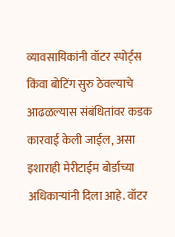व्यावसायिकांनी वॉटर स्पोर्ट्स   किंवा बोटिंग सुरु ठेवल्याचे आढळल्यास संबंधितांवर कडक कारवाई केली जाईल, असा इशाराही मेरीटाईम बोर्डाच्या अधिकाऱ्यांनी दिला आहे. वॉटर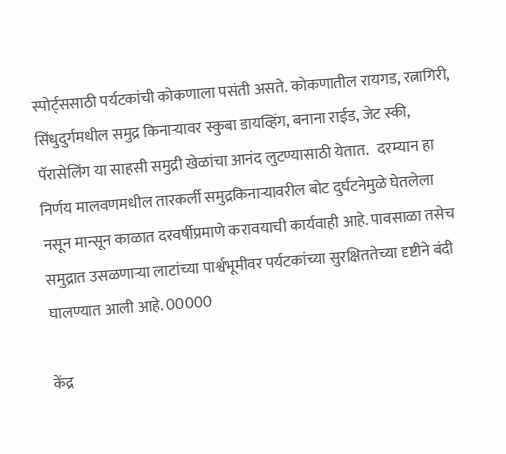स्पोर्ट्ससाठी पर्यटकांची कोकणाला पसंती असते. कोकणातील रायगड, रत्नागिरी, सिंधुदुर्गमधील समुद्र किनाऱ्यावर स्कुबा डायव्हिंग, बनाना राईड, जेट स्की, पॅरासेलिंग या साहसी समुद्री खेळांचा आनंद लुटण्यासाठी येतात.   दरम्यान हा निर्णय मालवणमधील तारकर्ली समुद्रकिनाऱ्यावरील बोट दुर्घटनेमुळे घेतलेला नसून मान्सून काळात दरवर्षीप्रमाणे करावयाची कार्यवाही आहे. पावसाळा तसेच समुद्रात उसळणाऱ्या लाटांच्या पार्श्वभूमीवर पर्यटकांच्या सुरक्षिततेच्या दृष्टीने बंदी घालण्यात आली आहे. 00000

केंद्र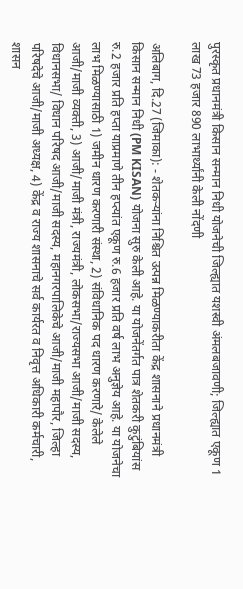पुरस्कृत प्रधानमंत्री किसान सन्मान निधी योजनेची जिल्ह्यात यशस्वी अंमलबजावणी; जिल्ह्यात एकूण 1 लाख 73 हजार 890 लाभार्थ्यांनी केली नोंदणी

अलिबाग, दि.27 (जिमाका): - शेतकऱ्यांना निश्चित उत्पन्न मिळण्याकरीता केंद्र शासनाने प्रधानमंत्री किसान सन्मान निधी (PM KISAN) योजना सुरु केली आहे. या योजनेंतर्गत पात्र शेतकरी कुटुंबियांस रु.2 हजार प्रति हप्ता याप्रमाणे तीन हप्त्यांत एकूण रु.6 हजार प्रति वर्ष लाभ अनुज्ञेय आहे. या योजनेचा लाभ मिळण्यासाठी 1) जमीन धारण करणारी संस्था, 2) संविधानिक पद धारण करणारे/ केलेले आजी/माजी व्यक्ती, 3) आजी/माजी मंत्री, राज्यमंत्री, लोकसभा/राज्यसभा आजी/माजी सदस्य, विधानसभा/ विधान परिषद आजी/माजी सदस्य, महानगरपालिकेचे आजी/माजी महापौर, जिल्हा परिषदेचे आजी/माजी अध्यक्ष, 4) केंद्र व राज्य शासनाचे सर्व कार्यरत व निवृत्त अधिकारी कर्मचारी, शासन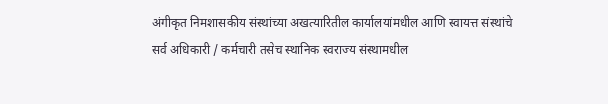अंगीकृत निमशासकीय संस्थांच्या अखत्यारितील कार्यालयांमधील आणि स्वायत्त संस्थांचे सर्व अधिकारी / कर्मचारी तसेच स्थानिक स्वराज्य संस्थामधील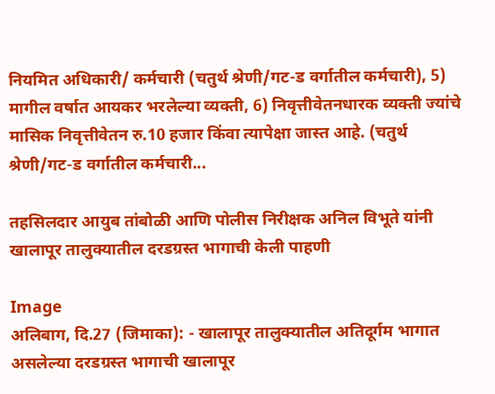नियमित अधिकारी/ कर्मचारी (चतुर्थ श्रेणी/गट-ड वर्गातील कर्मचारी), 5) मागील वर्षात आयकर भरलेल्या व्यक्ती, 6) निवृत्तीवेतनधारक व्यक्ती ज्यांचे मासिक निवृत्तीवेतन रु.10 हजार किंवा त्यापेक्षा जास्त आहे. (चतुर्थ श्रेणी/गट-ड वर्गातील कर्मचारी...

तहसिलदार आयुब तांबोळी आणि पोलीस निरीक्षक अनिल विभूते यांनी खालापूर तालुक्यातील दरडग्रस्त भागाची केली पाहणी

Image
अलिबाग, दि.27 (जिमाका): - खालापूर तालुक्यातील अतिदूर्गम भागात असलेल्या दरडग्रस्त भागाची खालापूर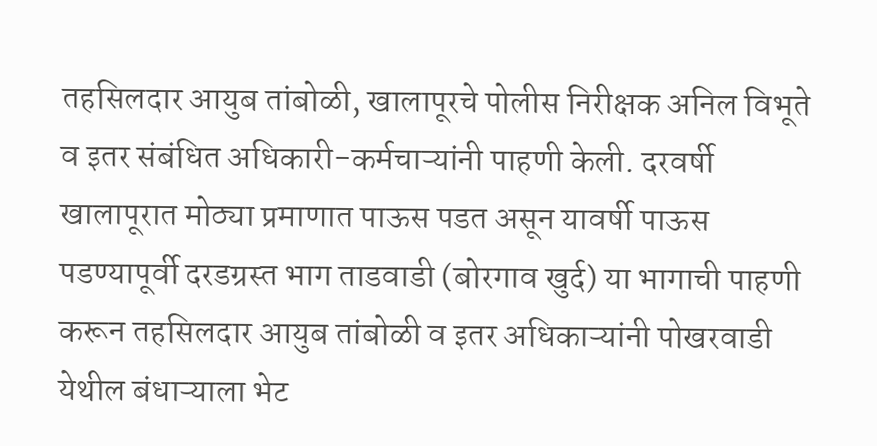तहसिलदार आयुब तांबोळी, खालापूरचे पोलीस निरीक्षक अनिल विभूते व इतर संबंधित अधिकारी-कर्मचाऱ्यांनी पाहणी केली. दरवर्षी खालापूरात मोठ्या प्रमाणात पाऊस पडत असून यावर्षी पाऊस पडण्यापूर्वी दरडग्रस्त भाग ताडवाडी (बोरगाव खुर्द) या भागाची पाहणी करून तहसिलदार आयुब तांबोळी व इतर अधिकाऱ्यांनी पोखरवाडी येथील बंधाऱ्याला भेट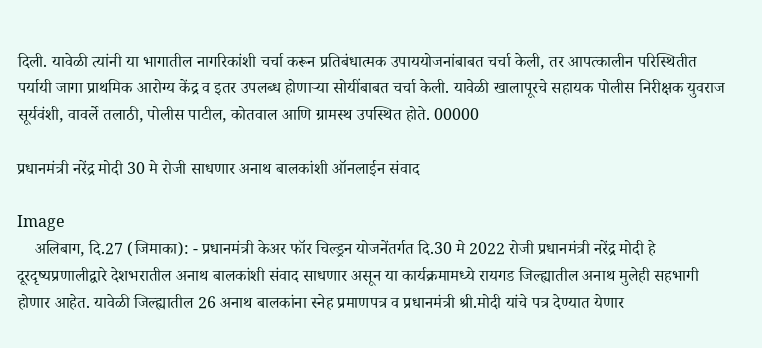दिली. यावेळी त्यांनी या भागातील नागरिकांशी चर्चा करून प्रतिबंधात्मक उपाययोजनांबाबत चर्चा केली, तर आपत्कालीन परिस्थितीत पर्यायी जागा प्राथमिक आरोग्य केंद्र व इतर उपलब्ध होणाऱ्या सोयींबाबत चर्चा केली. यावेळी खालापूरचे सहायक पोलीस निरीक्षक युवराज सूर्यवंशी, वावर्ले तलाठी, पोलीस पाटील, कोतवाल आणि ग्रामस्थ उपस्थित होते. 00000

प्रधानमंत्री नरेंद्र मोदी 30 मे रोजी साधणार अनाथ बालकांशी ऑनलाईन संवाद

Image
    अलिबाग, दि.27 (जिमाका): - प्रधानमंत्री केअर फॉर चिल्ड्रन योजनेंतर्गत दि.30 मे 2022 रोजी प्रधानमंत्री नरेंद्र मोदी हे दूरदृष्यप्रणालीद्वारे देशभरातील अनाथ बालकांशी संवाद साधणार असून या कार्यक्रमामध्ये रायगड जिल्ह्यातील अनाथ मुलेही सहभागी होणार आहेत. यावेळी जिल्ह्यातील 26 अनाथ बालकांना स्नेह प्रमाणपत्र व प्रधानमंत्री श्री.मोदी यांचे पत्र देण्यात येणार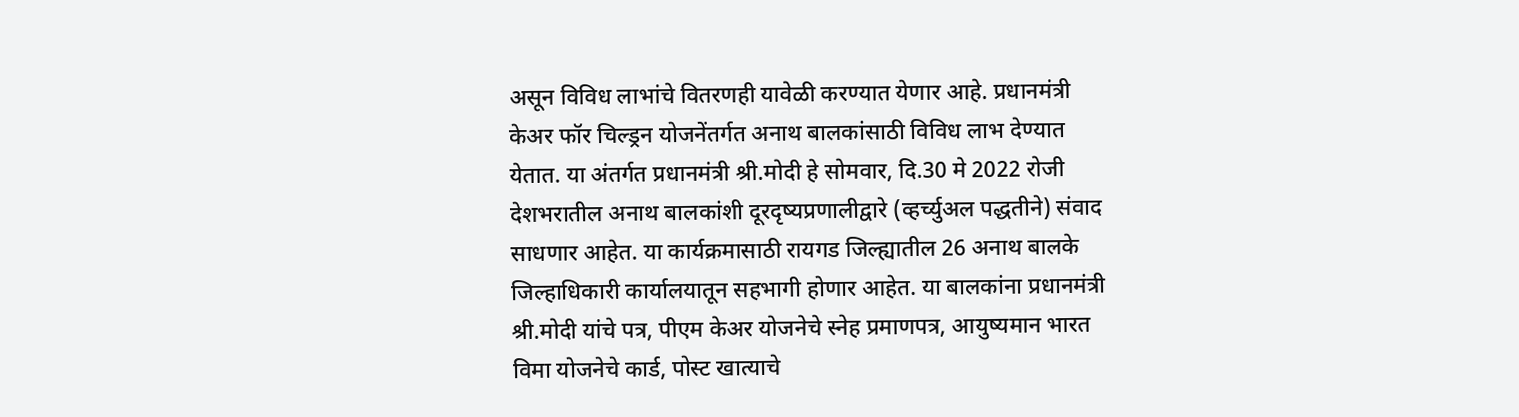असून विविध लाभांचे वितरणही यावेळी करण्यात येणार आहे. प्रधानमंत्री केअर फॉर चिल्ड्रन योजनेंतर्गत अनाथ बालकांसाठी विविध लाभ देण्यात येतात. या अंतर्गत प्रधानमंत्री श्री.मोदी हे सोमवार, दि.30 मे 2022 रोजी देशभरातील अनाथ बालकांशी दूरदृष्यप्रणालीद्वारे (व्हर्च्युअल पद्धतीने) संवाद साधणार आहेत. या कार्यक्रमासाठी रायगड जिल्ह्यातील 26 अनाथ बालके जिल्हाधिकारी कार्यालयातून सहभागी होणार आहेत. या बालकांना प्रधानमंत्री श्री.मोदी यांचे पत्र, पीएम केअर योजनेचे स्नेह प्रमाणपत्र, आयुष्यमान भारत विमा योजनेचे कार्ड, पोस्ट खात्याचे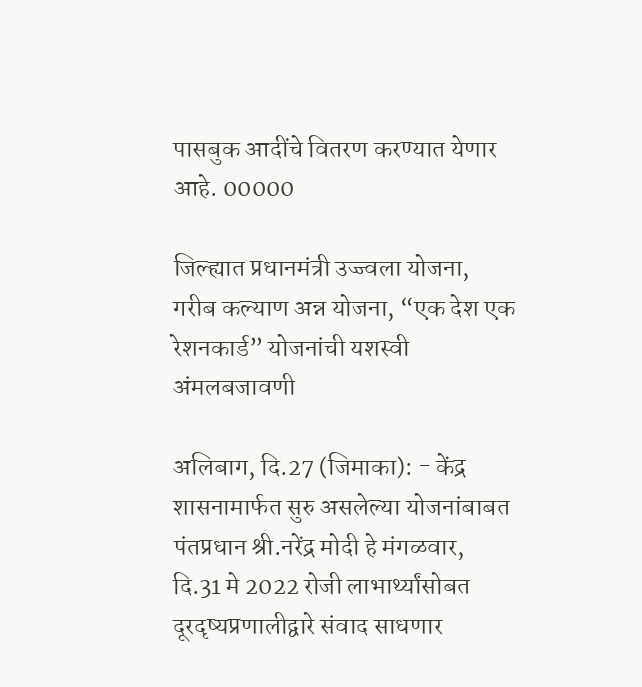पासबुक आदींचे वितरण करण्यात येणार आहे. 00000

जिल्ह्यात प्रधानमंत्री उज्ज्वला योजना, गरीब कल्याण अन्न योजना, “एक देश एक रेशनकार्ड” योजनांची यशस्वी अंमलबजावणी

अलिबाग, दि.27 (जिमाका): - केंद्र शासनामार्फत सुरु असलेल्या योजनांबाबत पंतप्रधान श्री.नरेंद्र मोदी हे मंगळवार, दि.31 मे 2022 रोजी लाभार्थ्यांसोबत दूरदृष्यप्रणालीद्वारे संवाद साधणार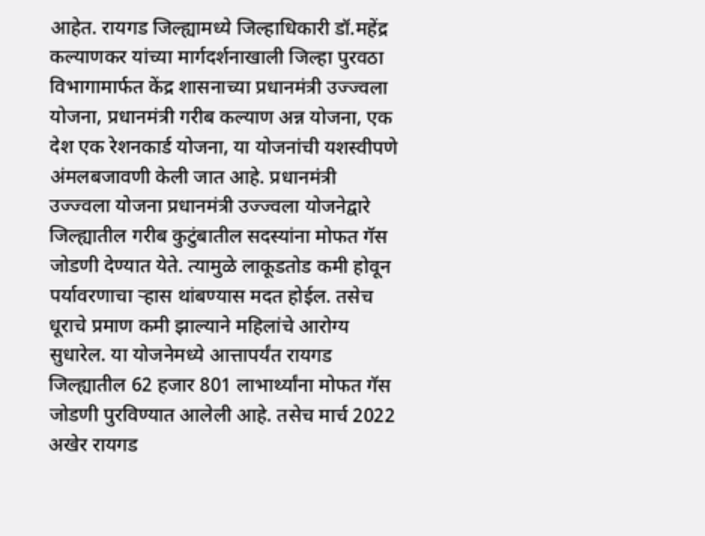आहेत. रायगड जिल्ह्यामध्ये जिल्हाधिकारी डॉ.महेंद्र कल्याणकर यांच्या मार्गदर्शनाखाली जिल्हा पुरवठा विभागामार्फत केंद्र शासनाच्या प्रधानमंत्री उज्ज्वला योजना, प्रधानमंत्री गरीब कल्याण अन्न योजना, एक देश एक रेशनकार्ड योजना, या योजनांची यशस्वीपणे अंमलबजावणी केली जात आहे. प्रधानमंत्री उज्ज्वला योजना प्रधानमंत्री उज्ज्वला योजनेद्वारे जिल्ह्यातील गरीब कुटुंबातील सदस्यांना मोफत गॅस जोडणी देण्यात येते. त्यामुळे लाकूडतोड कमी होवून पर्यावरणाचा ऱ्हास थांबण्यास मदत होईल. तसेच धूराचे प्रमाण कमी झाल्याने महिलांचे आरोग्य सुधारेल. या योजनेमध्ये आत्तापर्यंत रायगड जिल्ह्यातील 62 हजार 801 लाभार्थ्यांना मोफत गॅस जोडणी पुरविण्यात आलेली आहे. तसेच मार्च 2022 अखेर रायगड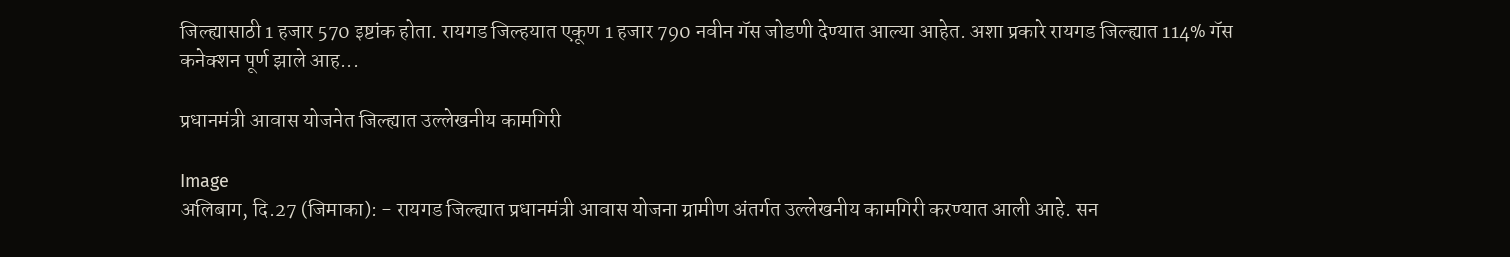जिल्ह्यासाठी 1 हजार 570 इष्टांक होता. रायगड जिल्हयात एकूण 1 हजार 790 नवीन गॅस जोडणी देण्यात आल्या आहेत. अशा प्रकारे रायगड जिल्ह्यात 114% गॅस कनेक्शन पूर्ण झाले आह...

प्रधानमंत्री आवास योजनेत जिल्ह्यात उल्लेखनीय कामगिरी

Image
अलिबाग, दि.27 (जिमाका): - रायगड जिल्ह्यात प्रधानमंत्री आवास योजना ग्रामीण अंतर्गत उल्लेखनीय कामगिरी करण्यात आली आहे. सन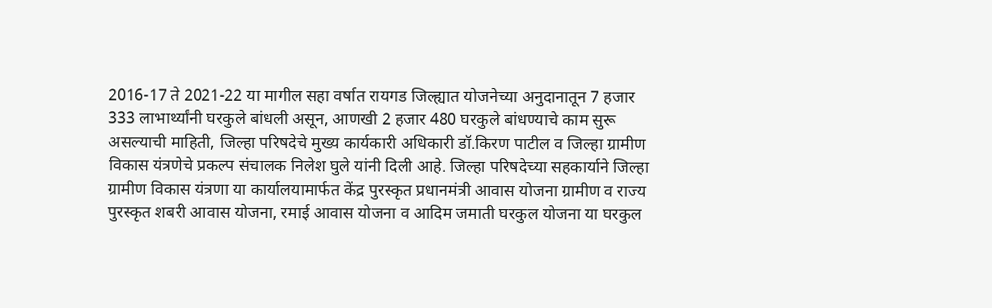2016-17 ते 2021-22 या मागील सहा वर्षात रायगड जिल्ह्यात योजनेच्या अनुदानातून 7 हजार 333 लाभार्थ्यांनी घरकुले बांधली असून, आणखी 2 हजार 480 घरकुले बांधण्याचे काम सुरू असल्याची माहिती, जिल्हा परिषदेचे मुख्य कार्यकारी अधिकारी डॉ.किरण पाटील व जिल्हा ग्रामीण विकास यंत्रणेचे प्रकल्प संचालक निलेश घुले यांनी दिली आहे. जिल्हा परिषदेच्या सहकार्याने जिल्हा ग्रामीण विकास यंत्रणा या कार्यालयामार्फत केंद्र पुरस्कृत प्रधानमंत्री आवास योजना ग्रामीण व राज्य पुरस्कृत शबरी आवास योजना, रमाई आवास योजना व आदिम जमाती घरकुल योजना या घरकुल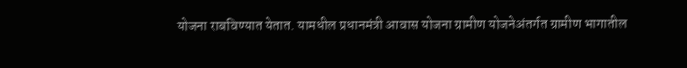योजना राबविण्यात येतात. यामधील प्रधानमंत्री आवास योजना ग्रामीण योजनेअंतर्गत ग्रामीण भागातील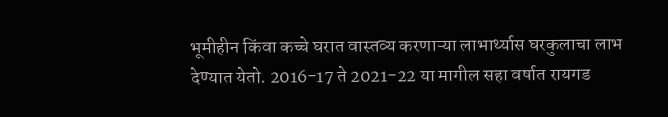भूमीहीन किंवा कच्चे घरात वास्तव्य करणाऱ्या लाभार्थ्यास घरकुलाचा लाभ देण्यात येतो. 2016-17 ते 2021-22 या मागील सहा वर्षात रायगड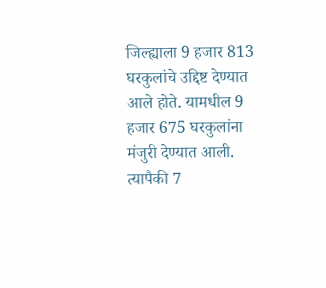जिल्ह्याला 9 हजार 813 घरकुलांचे उद्दिष्ट देण्यात आले होते. यामधील 9 हजार 675 घरकुलांना मंजुरी देण्यात आली. त्यापैकी 7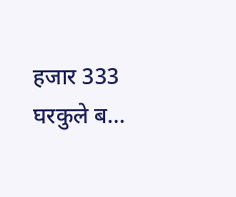हजार 333 घरकुले ब...